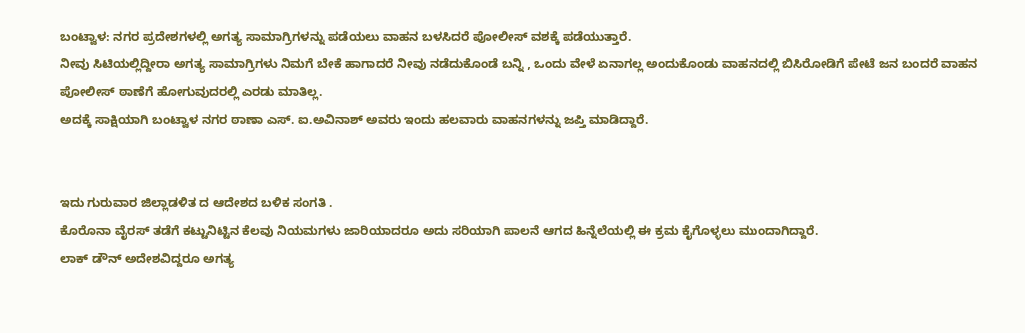ಬಂಟ್ವಾಳ: ನಗರ ಪ್ರದೇಶಗಳಲ್ಲಿ ಅಗತ್ಯ ಸಾಮಾಗ್ರಿಗಳನ್ನು ಪಡೆಯಲು ವಾಹನ ಬಳಸಿದರೆ ಪೋಲೀಸ್ ವಶಕ್ಕೆ ಪಡೆಯುತ್ತಾರೆ.
ನೀವು ಸಿಟಿಯಲ್ಲಿದ್ದೀರಾ ಅಗತ್ಯ ಸಾಮಾಗ್ರಿಗಳು ನಿಮಗೆ ಬೇಕೆ ಹಾಗಾದರೆ ನೀವು ನಡೆದುಕೊಂಡೆ ಬನ್ನಿ , ಒಂದು ವೇಳೆ ಏನಾಗಲ್ಲ ಅಂದುಕೊಂಡು ವಾಹನದಲ್ಲಿ ಬಿಸಿರೋಡಿಗೆ ಪೇಟೆ ಜನ ಬಂದರೆ ವಾಹನ ಪೋಲೀಸ್ ಠಾಣೆಗೆ ಹೋಗುವುದರಲ್ಲಿ ಎರಡು ಮಾತಿಲ್ಲ.
ಅದಕ್ಕೆ ಸಾಕ್ಷಿಯಾಗಿ ಬಂಟ್ವಾಳ ನಗರ ಠಾಣಾ ಎಸ್. ಐ.ಅವಿನಾಶ್ ಅವರು ಇಂದು ಹಲವಾರು ವಾಹನಗಳನ್ನು ಜಪ್ತಿ ಮಾಡಿದ್ದಾರೆ.


ಇದು ಗುರುವಾರ ಜಿಲ್ಲಾಡಳಿತ ದ ಆದೇಶದ ಬಳಿಕ ಸಂಗತಿ .
ಕೊರೊನಾ ವೈರಸ್ ತಡೆಗೆ ಕಟ್ಟುನಿಟ್ಟಿನ ಕೆಲವು ನಿಯಮಗಳು ಜಾರಿಯಾದರೂ ಅದು ಸರಿಯಾಗಿ ಪಾಲನೆ ಆಗದ ಹಿನ್ನೆಲೆಯಲ್ಲಿ ಈ ಕ್ರಮ ಕೈಗೊಳ್ಳಲು ಮುಂದಾಗಿದ್ದಾರೆ.
ಲಾಕ್ ಡೌನ್ ಅದೇಶವಿದ್ದರೂ ಅಗತ್ಯ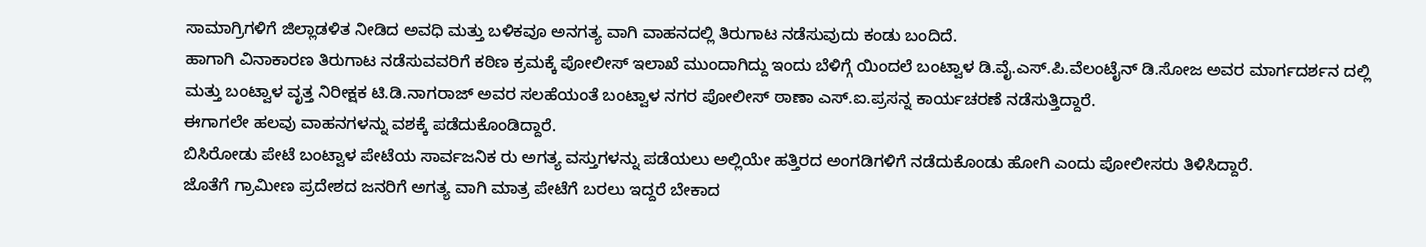ಸಾಮಾಗ್ರಿಗಳಿಗೆ ಜಿಲ್ಲಾಡಳಿತ ನೀಡಿದ ಅವಧಿ ಮತ್ತು ಬಳಿಕವೂ ಅನಗತ್ಯ ವಾಗಿ ವಾಹನದಲ್ಲಿ ತಿರುಗಾಟ ನಡೆಸುವುದು ಕಂಡು ಬಂದಿದೆ.
ಹಾಗಾಗಿ ವಿನಾಕಾರಣ ತಿರುಗಾಟ ನಡೆಸುವವರಿಗೆ ಕಠಿಣ ಕ್ರಮಕ್ಕೆ ಪೋಲೀಸ್ ಇಲಾಖೆ ಮುಂದಾಗಿದ್ದು ಇಂದು ಬೆಳಿಗ್ಗೆ ಯಿಂದಲೆ ಬಂಟ್ವಾಳ ಡಿ.ವೈ.ಎಸ್.ಪಿ.ವೆಲಂಟೈನ್ ಡಿ.ಸೋಜ ಅವರ ಮಾರ್ಗದರ್ಶನ ದಲ್ಲಿ ಮತ್ತು ಬಂಟ್ವಾಳ ವೃತ್ತ ನಿರೀಕ್ಷಕ ಟಿ.ಡಿ.ನಾಗರಾಜ್ ಅವರ ಸಲಹೆಯಂತೆ ಬಂಟ್ವಾಳ ನಗರ ಪೋಲೀಸ್ ಠಾಣಾ ಎಸ್.ಐ.ಪ್ರಸನ್ನ ಕಾರ್ಯಚರಣೆ ನಡೆಸುತ್ತಿದ್ದಾರೆ.
ಈಗಾಗಲೇ ಹಲವು ವಾಹನಗಳನ್ನು ವಶಕ್ಕೆ ಪಡೆದುಕೊಂಡಿದ್ದಾರೆ.
ಬಿಸಿರೋಡು ಪೇಟೆ ಬಂಟ್ವಾಳ ಪೇಟೆಯ ಸಾರ್ವಜನಿಕ ರು ಅಗತ್ಯ ವಸ್ತುಗಳನ್ನು ಪಡೆಯಲು ಅಲ್ಲಿಯೇ ಹತ್ತಿರದ ಅಂಗಡಿಗಳಿಗೆ ನಡೆದುಕೊಂಡು ಹೋಗಿ ಎಂದು ಪೋಲೀಸರು ತಿಳಿಸಿದ್ದಾರೆ.
ಜೊತೆಗೆ ಗ್ರಾಮೀಣ ಪ್ರದೇಶದ ಜನರಿಗೆ ಅಗತ್ಯ ವಾಗಿ ಮಾತ್ರ ಪೇಟೆಗೆ ಬರಲು ಇದ್ದರೆ ಬೇಕಾದ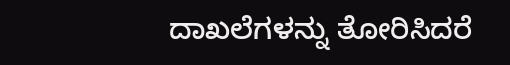ದಾಖಲೆಗಳನ್ನು ತೋರಿಸಿದರೆ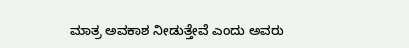ಮಾತ್ರ ಅವಕಾಶ ನೀಡುತ್ತೇವೆ ಎಂದು ಅವರು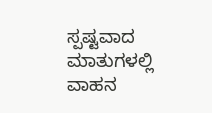ಸ್ಪಷ್ಟವಾದ ಮಾತುಗಳಲ್ಲಿ ವಾಹನ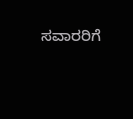ಸವಾರರಿಗೆ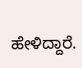ಹೇಳಿದ್ದಾರೆ.